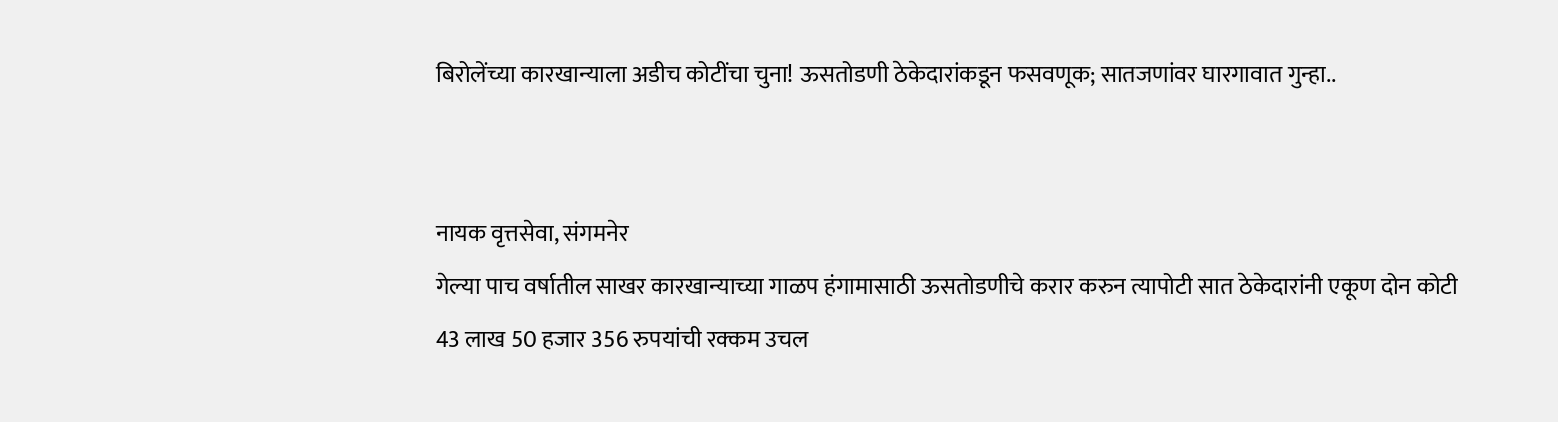बिरोलेंच्या कारखान्याला अडीच कोटींचा चुना! ऊसतोडणी ठेकेदारांकडून फसवणूक; सातजणांवर घारगावात गुन्हा..


नायक वृत्तसेवा, संगमनेर
गेल्या पाच वर्षातील साखर कारखान्याच्या गाळप हंगामासाठी ऊसतोडणीचे करार करुन त्यापोटी सात ठेकेदारांनी एकूण दोन कोटी 43 लाख 50 हजार 356 रुपयांची रक्कम उचल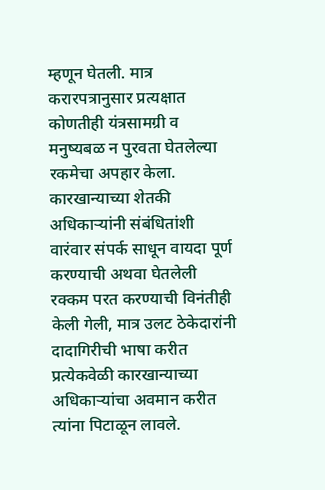म्हणून घेतली. मात्र करारपत्रानुसार प्रत्यक्षात कोणतीही यंत्रसामग्री व मनुष्यबळ न पुरवता घेतलेल्या रकमेचा अपहार केला. कारखान्याच्या शेतकी अधिकार्‍यांनी संबंधितांशी वारंवार संपर्क साधून वायदा पूर्ण करण्याची अथवा घेतलेली रक्कम परत करण्याची विनंतीही केली गेली, मात्र उलट ठेकेदारांनी दादागिरीची भाषा करीत प्रत्येकवेळी कारखान्याच्या अधिकार्‍यांचा अवमान करीत त्यांना पिटाळून लावले.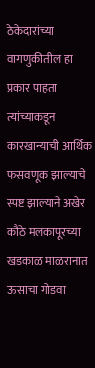ठेकेदारांच्या वागणुकीतील हा प्रकार पाहता त्यांच्याकडून कारखान्याची आर्थिक फसवणूक झाल्याचे स्पष्ट झाल्याने अखेर कौठे मलकापूरच्या खडकाळ माळरानात ऊसाचा गोडवा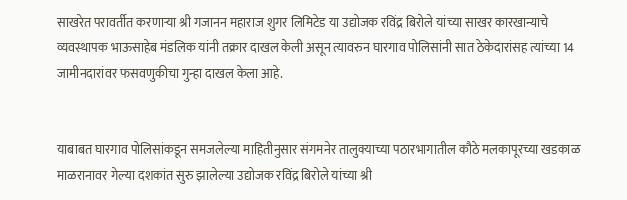साखरेत परावर्तीत करणार्‍या श्री गजानन महाराज शुगर लिमिटेड या उद्योजक रविंद्र बिरोले यांच्या साखर कारखान्याचे व्यवस्थापक भाऊसाहेब मंडलिक यांनी तक्रार दाखल केली असून त्यावरुन घारगाव पोलिसांनी सात ठेकेदारांसह त्यांच्या 14 जामीनदारांवर फसवणुकीचा गुन्हा दाखल केला आहे.


याबाबत घारगाव पोलिसांकडून समजलेल्या माहितीनुसार संगमनेर तालुक्याच्या पठारभागातील कौठे मलकापूरच्या खडकाळ माळरानावर गेल्या दशकांत सुरु झालेल्या उद्योजक रविंद्र बिरोले यांच्या श्री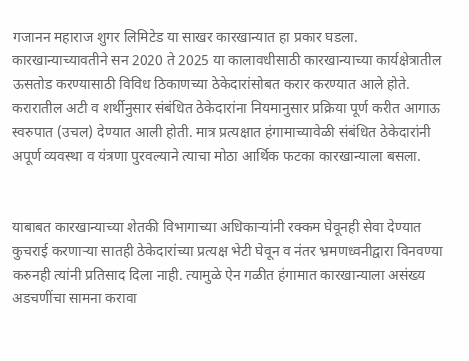गजानन महाराज शुगर लिमिटेड या साखर कारखान्यात हा प्रकार घडला. कारखान्याच्यावतीने सन 2020 ते 2025 या कालावधीसाठी कारखान्याच्या कार्यक्षेत्रातील ऊसतोड करण्यासाठी विविध ठिकाणच्या ठेकेदारांसोबत करार करण्यात आले होते. करारातील अटी व शर्थीनुसार संबंधित ठेकेदारांना नियमानुसार प्रक्रिया पूर्ण करीत आगाऊ स्वरुपात (उचल) देण्यात आली होती. मात्र प्रत्यक्षात हंगामाच्यावेळी संबंधित ठेकेदारांनी अपूर्ण व्यवस्था व यंत्रणा पुरवल्याने त्याचा मोठा आर्थिक फटका कारखान्याला बसला.


याबाबत कारखान्याच्या शेतकी विभागाच्या अधिकार्‍यांनी रक्कम घेवूनही सेवा देण्यात कुचराई करणार्‍या सातही ठेकेदारांच्या प्रत्यक्ष भेटी घेवून व नंतर भ्रमणध्वनीद्वारा विनवण्या करुनही त्यांनी प्रतिसाद दिला नाही. त्यामुळे ऐन गळीत हंगामात कारखान्याला असंख्य अडचणींचा सामना करावा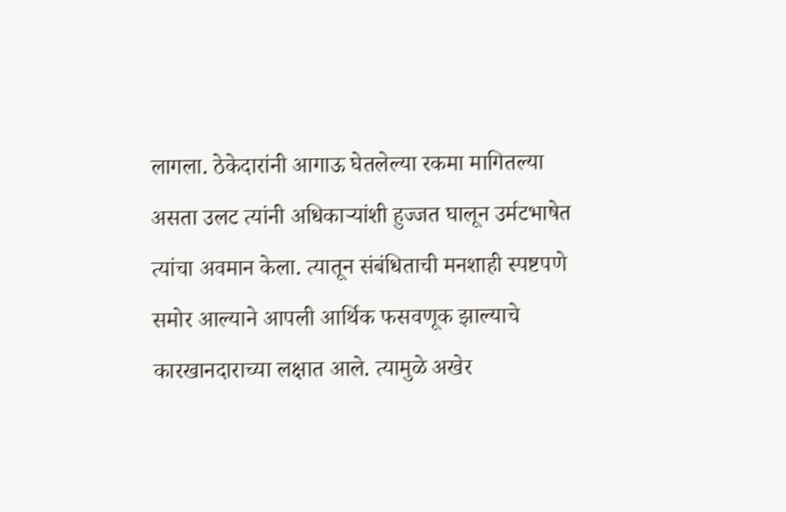लागला. ठेकेदारांनी आगाऊ घेतलेल्या रकमा मागितल्या असता उलट त्यांनी अधिकार्‍यांशी हुज्जत घालून उर्मटभाषेत त्यांचा अवमान केला. त्यातून संबंधिताची मनशाही स्पष्टपणे समोर आल्याने आपली आर्थिक फसवणूक झाल्याचे कारखानदाराच्या लक्षात आले. त्यामुळे अखेर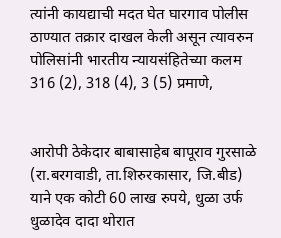त्यांनी कायद्याची मदत घेत घारगाव पोलीस ठाण्यात तक्रार दाखल केली असून त्यावरुन पोलिसांनी भारतीय न्यायसंहितेच्या कलम 316 (2), 318 (4), 3 (5) प्रमाणे,


आरोपी ठेकेदार बाबासाहेब बापूराव गुरसाळे (रा.बरगवाडी, ता.शिरुरकासार, जि.बीड) याने एक कोटी 60 लाख रुपये, धुळा उर्फ धुळादेव दादा थोरात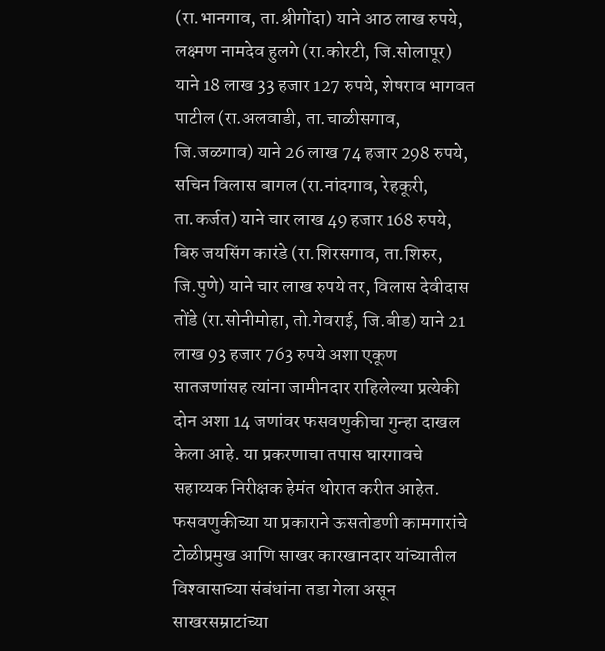(रा.भानगाव, ता.श्रीगोंदा) याने आठ लाख रुपये, लक्ष्मण नामदेव हुलगे (रा.कोरटी, जि.सोलापूर) याने 18 लाख 33 हजार 127 रुपये, शेषराव भागवत पाटील (रा.अलवाडी, ता.चाळीसगाव, जि.जळगाव) याने 26 लाख 74 हजार 298 रुपये, सचिन विलास बागल (रा.नांदगाव, रेहकूरी, ता.कर्जत) याने चार लाख 49 हजार 168 रुपये, बिरु जयसिंग कारंडे (रा.शिरसगाव, ता.शिरुर, जि.पुणे) याने चार लाख रुपये तर, विलास देवीदास तोंडे (रा.सोनीमोहा, तो.गेवराई, जि.बीड) याने 21 लाख 93 हजार 763 रुपये अशा एकूण सातजणांसह त्यांना जामीनदार राहिलेल्या प्रत्येकी दोन अशा 14 जणांवर फसवणुकीचा गुन्हा दाखल केला आहे. या प्रकरणाचा तपास घारगावचे सहाय्यक निरीक्षक हेमंत थोरात करीत आहेत. फसवणुकीच्या या प्रकाराने ऊसतोडणी कामगारांचे टोळीप्रमुख आणि साखर कारखानदार यांच्यातील विश्‍वासाच्या संबंधांना तडा गेला असून साखरसम्राटांच्या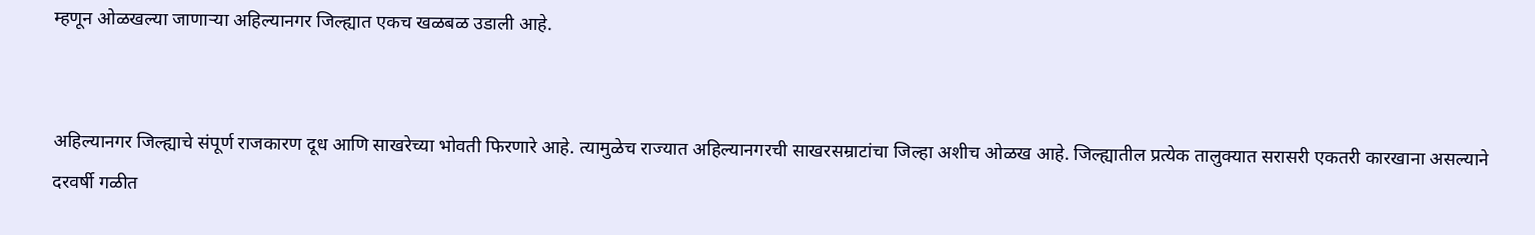म्हणून ओळखल्या जाणार्‍या अहिल्यानगर जिल्ह्यात एकच खळबळ उडाली आहे.


अहिल्यानगर जिल्ह्याचे संपूर्ण राजकारण दूध आणि साखरेच्या भोवती फिरणारे आहे. त्यामुळेच राज्यात अहिल्यानगरची साखरसम्राटांचा जिल्हा अशीच ओळख आहे. जिल्ह्यातील प्रत्येक तालुक्यात सरासरी एकतरी कारखाना असल्याने दरवर्षी गळीत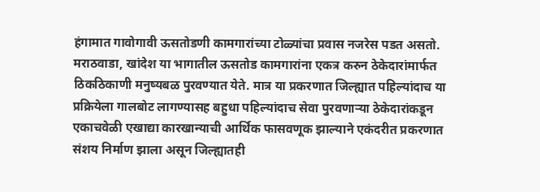हंगामात गावोगावी ऊसतोडणी कामगारांच्या टोळ्यांचा प्रवास नजरेस पडत असतो. मराठवाडा, खांदेश या भागातील ऊसतोड कामगारांना एकत्र करुन ठेकेदारांमार्फत ठिकठिकाणी मनुष्यबळ पुरवण्यात येते. मात्र या प्रकरणात जिल्ह्यात पहिल्यांदाच या प्रक्रियेला गालबोट लागण्यासह बहुधा पहिल्यांदाच सेवा पुरवणार्‍या ठेकेदारांकडून एकाचवेळी एखाद्या कारखान्याची आर्थिक फासवणूक झाल्याने एकंदरीत प्रकरणात संशय निर्माण झाला असून जिल्ह्यातही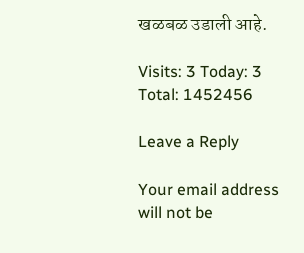खळबळ उडाली आहे.

Visits: 3 Today: 3 Total: 1452456

Leave a Reply

Your email address will not be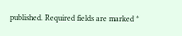published. Required fields are marked *